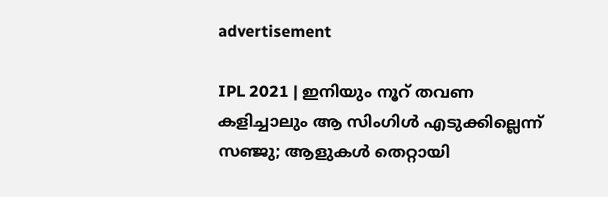advertisement

IPL 2021 | ഇനിയും നൂറ് തവണ കളിച്ചാലും ആ സിംഗിള്‍ എടുക്കില്ലെന്ന് സഞ്ജു; ആളുകള്‍ തെറ്റായി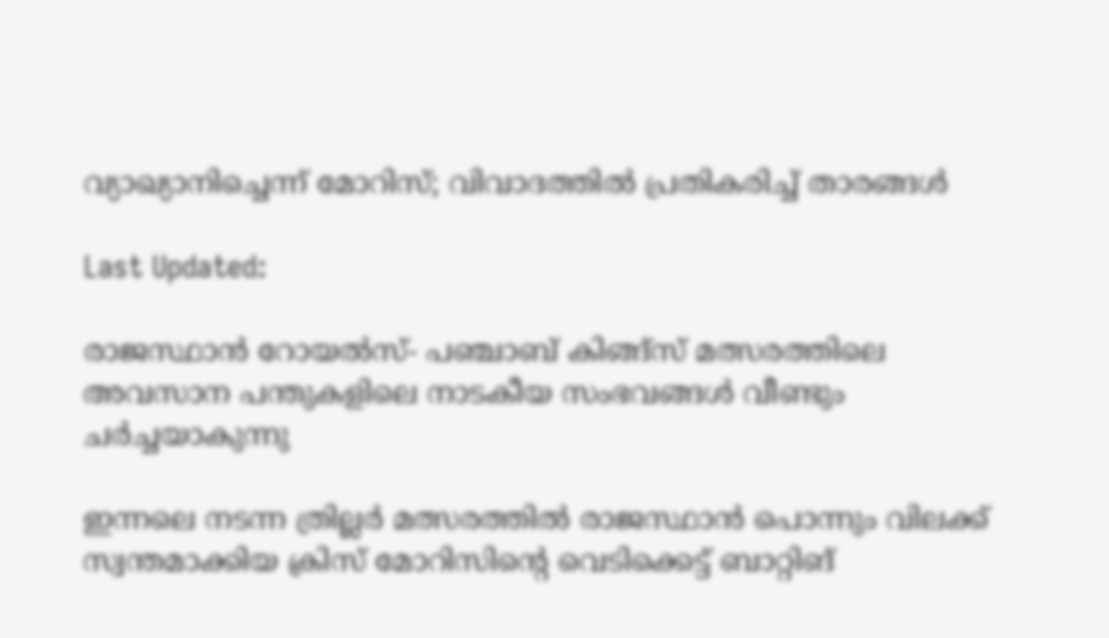വ്യാഖ്യാനിച്ചെന്ന് മോറിസ്; വിവാദത്തില്‍ പ്രതികരിച്ച് താരങ്ങള്‍

Last Updated:

രാജസ്ഥാന്‍ റോയല്‍സ്- പഞ്ചാബ് കിങ്ങ്‌സ് മത്സരത്തിലെ അവസാന പന്തുകളിലെ നാടകീയ സംഭവങ്ങള്‍ വീണ്ടും ചര്‍ച്ചയാകുന്നു

ഇന്നലെ നടന്ന ത്രില്ലര്‍ മത്സരത്തില്‍ രാജസ്ഥാന്‍ പൊന്നും വിലക്ക് സ്വന്തമാക്കിയ ക്രിസ് മോറിസിന്റെ വെടിക്കെട്ട് ബാറ്റിങ്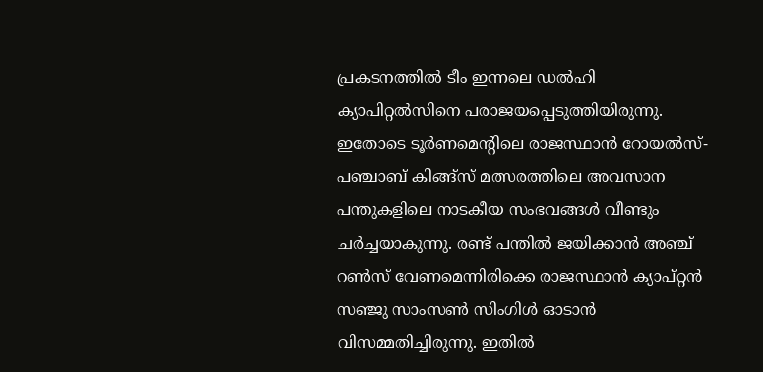പ്രകടനത്തില്‍ ടീം ഇന്നലെ ഡല്‍ഹി ക്യാപിറ്റല്‍സിനെ പരാജയപ്പെടുത്തിയിരുന്നു. ഇതോടെ ടൂര്‍ണമെന്റിലെ രാജസ്ഥാന്‍ റോയല്‍സ്- പഞ്ചാബ് കിങ്ങ്‌സ് മത്സരത്തിലെ അവസാന പന്തുകളിലെ നാടകീയ സംഭവങ്ങള്‍ വീണ്ടും ചര്‍ച്ചയാകുന്നു. രണ്ട് പന്തില്‍ ജയിക്കാന്‍ അഞ്ച് റണ്‍സ് വേണമെന്നിരിക്കെ രാജസ്ഥാന്‍ ക്യാപ്റ്റന്‍ സഞ്ജു സാംസണ്‍ സിംഗിള്‍ ഓടാന്‍ വിസമ്മതിച്ചിരുന്നു. ഇതില്‍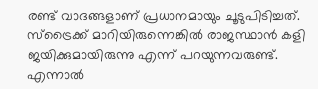രണ്ട് വാദങ്ങളാണ് പ്രധാനമായും ചൂടുപിടിച്ചത്. സ്ട്രൈക്ക് മാറിയിരുന്നെങ്കില്‍ രാജസ്ഥാന്‍ കളി ജയിക്കുമായിരുന്നു എന്ന് പറയുന്നവരുണ്ട്. എന്നാല്‍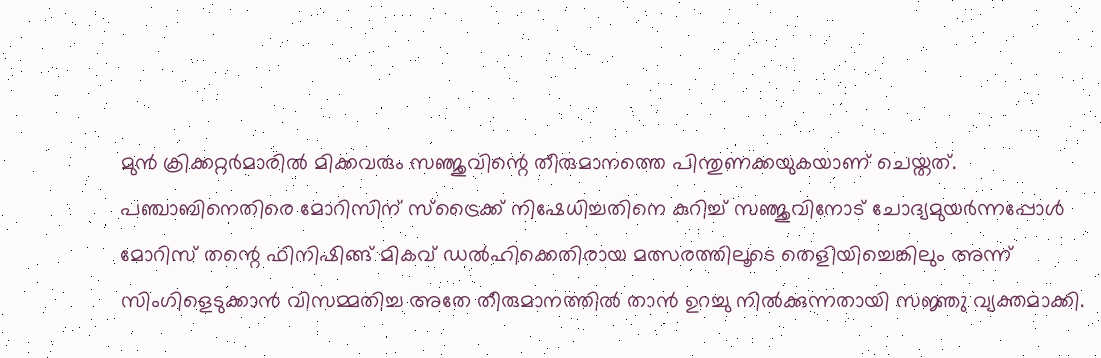മുന്‍ ക്രിക്കറ്റര്‍മാരില്‍ മിക്കവരും സഞ്ജുവിന്റെ തീരുമാനത്തെ പിന്തുണക്കയുകയാണ് ചെയ്തത്.
പഞ്ചാബിനെതിരെ മോറിസിന് സ്ട്രൈക്ക് നിഷേധിച്ചതിനെ കുറിച്ച് സഞ്ജുവിനോട് ചോദ്യമുയര്‍ന്നപ്പോള്‍ മോറിസ് തന്റെ ഫിനിഷിങ്ങ് മികവ് ഡല്‍ഹിക്കെതിരായ മത്സരത്തിലൂടെ തെളിയിച്ചെങ്കിലും അന്ന് സിംഗിളെടുക്കാന്‍ വിസമ്മതിച്ച അതേ തീരുമാനത്തില്‍ താന്‍ ഉറച്ചു നില്‍ക്കുന്നതായി സജ്ഞു വ്യക്തമാക്കി.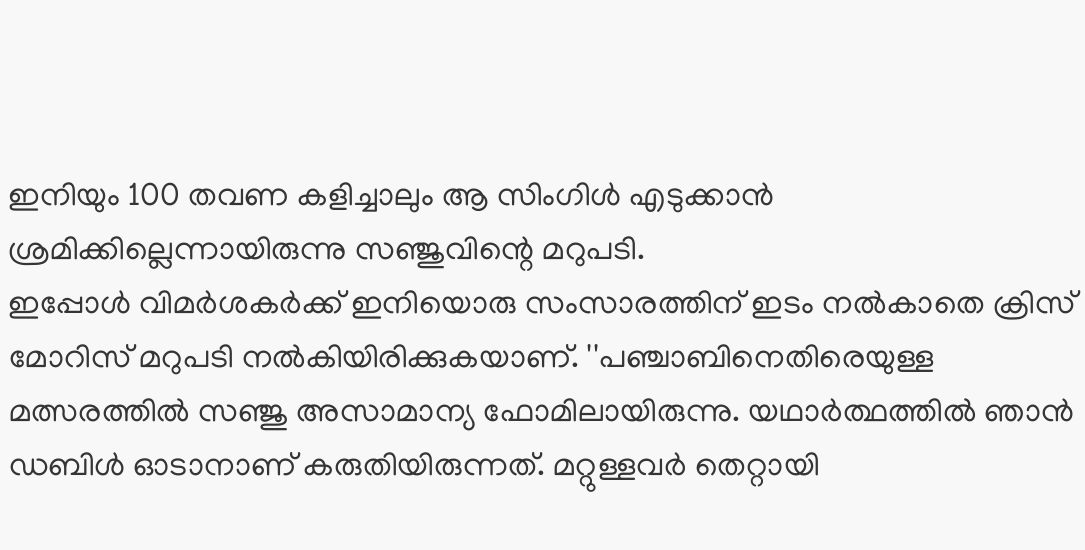ഇനിയും 100 തവണ കളിച്ചാലും ആ സിംഗിള്‍ എടുക്കാന്‍ ശ്രമിക്കില്ലെന്നായിരുന്നു സഞ്ജുവിന്റെ മറുപടി.
ഇപ്പോള്‍ വിമര്‍ശകര്‍ക്ക് ഇനിയൊരു സംസാരത്തിന് ഇടം നല്‍കാതെ ക്രിസ് മോറിസ് മറുപടി നല്‍കിയിരിക്കുകയാണ്. ''പഞ്ചാബിനെതിരെയുള്ള മത്സരത്തില്‍ സഞ്ജു അസാമാന്യ ഫോമിലായിരുന്നു. യഥാര്‍ത്ഥത്തില്‍ ഞാന്‍ ഡബിള്‍ ഓടാനാണ് കരുതിയിരുന്നത്. മറ്റുള്ളവര്‍ തെറ്റായി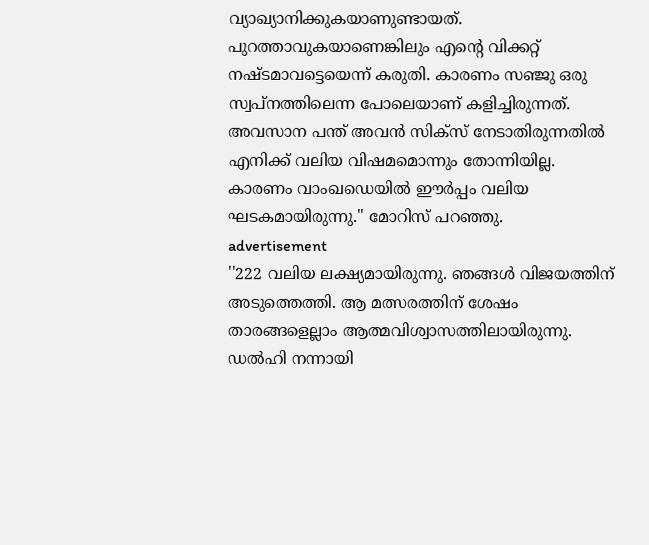വ്യാഖ്യാനിക്കുകയാണുണ്ടായത്. പുറത്താവുകയാണെങ്കിലും എന്റെ വിക്കറ്റ് നഷ്ടമാവട്ടെയെന്ന് കരുതി. കാരണം സഞ്ജു ഒരു സ്വപ്നത്തിലെന്ന പോലെയാണ് കളിച്ചിരുന്നത്. അവസാന പന്ത് അവന്‍ സിക്സ് നേടാതിരുന്നതില്‍ എനിക്ക് വലിയ വിഷമമൊന്നും തോന്നിയില്ല. കാരണം വാംഖഡെയില്‍ ഈര്‍പ്പം വലിയ ഘടകമായിരുന്നു.'' മോറിസ് പറഞ്ഞു.
advertisement
''222 വലിയ ലക്ഷ്യമായിരുന്നു. ഞങ്ങള്‍ വിജയത്തിന് അടുത്തെത്തി. ആ മത്സരത്തിന് ശേഷം താരങ്ങളെല്ലാം ആത്മവിശ്വാസത്തിലായിരുന്നു. ഡല്‍ഹി നന്നായി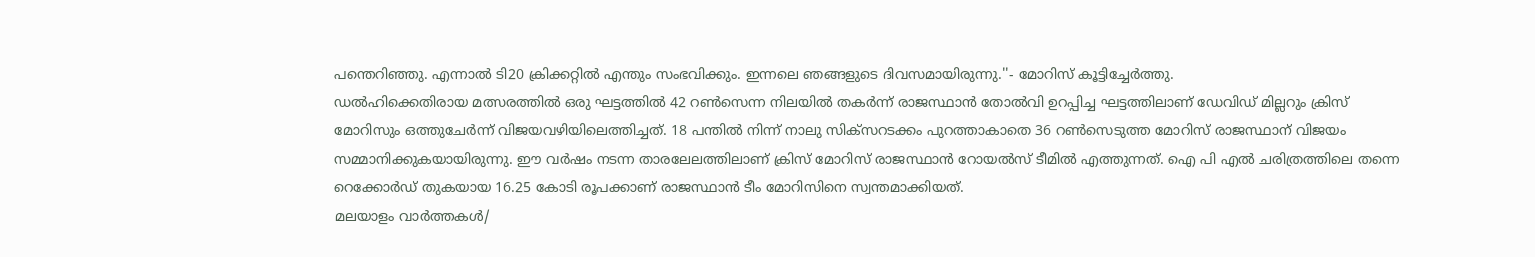പന്തെറിഞ്ഞു. എന്നാല്‍ ടി20 ക്രിക്കറ്റില്‍ എന്തും സംഭവിക്കും. ഇന്നലെ ഞങ്ങളുടെ ദിവസമായിരുന്നു.''- മോറിസ് കൂട്ടിച്ചേര്‍ത്തു.
ഡല്‍ഹിക്കെതിരായ മത്സരത്തില്‍ ഒരു ഘട്ടത്തില്‍ 42 റണ്‍സെന്ന നിലയില്‍ തകര്‍ന്ന് രാജസ്ഥാന്‍ തോല്‍വി ഉറപ്പിച്ച ഘട്ടത്തിലാണ് ഡേവിഡ് മില്ലറും ക്രിസ് മോറിസും ഒത്തുചേര്‍ന്ന് വിജയവഴിയിലെത്തിച്ചത്. 18 പന്തില്‍ നിന്ന് നാലു സിക്സറടക്കം പുറത്താകാതെ 36 റണ്‍സെടുത്ത മോറിസ് രാജസ്ഥാന് വിജയം സമ്മാനിക്കുകയായിരുന്നു. ഈ വര്‍ഷം നടന്ന താരലേലത്തിലാണ് ക്രിസ് മോറിസ് രാജസ്ഥാന്‍ റോയല്‍സ് ടീമില്‍ എത്തുന്നത്. ഐ പി എല്‍ ചരിത്രത്തിലെ തന്നെ റെക്കോര്‍ഡ് തുകയായ 16.25 കോടി രൂപക്കാണ് രാജസ്ഥാന്‍ ടീം മോറിസിനെ സ്വന്തമാക്കിയത്.
മലയാളം വാർത്തകൾ/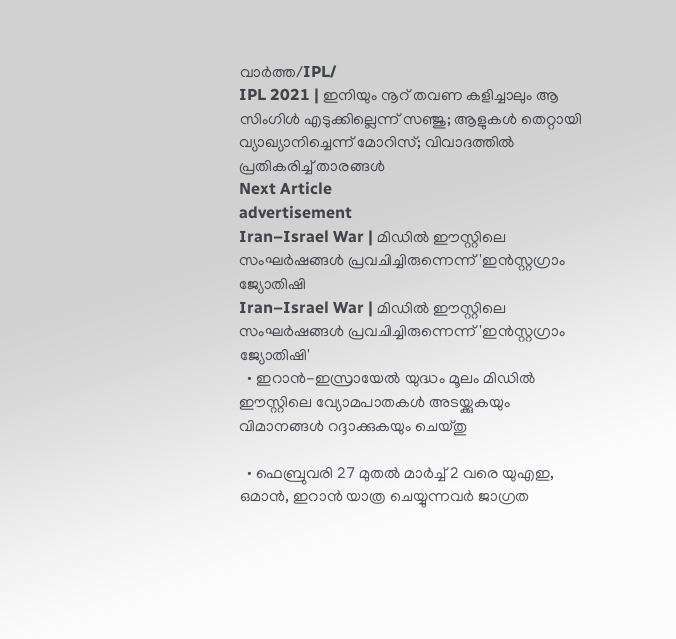വാർത്ത/IPL/
IPL 2021 | ഇനിയും നൂറ് തവണ കളിച്ചാലും ആ സിംഗിള്‍ എടുക്കില്ലെന്ന് സഞ്ജു; ആളുകള്‍ തെറ്റായി വ്യാഖ്യാനിച്ചെന്ന് മോറിസ്; വിവാദത്തില്‍ പ്രതികരിച്ച് താരങ്ങള്‍
Next Article
advertisement
Iran–Israel War | മിഡിൽ ഈസ്റ്റിലെ സംഘർഷങ്ങൾ പ്രവചിച്ചിരുന്നെന്ന് 'ഇൻസ്റ്റഗ്രാം ജ്യോതിഷി
Iran–Israel War | മിഡിൽ ഈസ്റ്റിലെ സംഘർഷങ്ങൾ പ്രവചിച്ചിരുന്നെന്ന് 'ഇൻസ്റ്റഗ്രാം ജ്യോതിഷി'
  • ഇറാൻ-ഇസ്രായേൽ യുദ്ധം മൂലം മിഡിൽ ഈസ്റ്റിലെ വ്യോമപാതകൾ അടയ്ക്കുകയും വിമാനങ്ങൾ റദ്ദാക്കുകയും ചെയ്തു

  • ഫെബ്രുവരി 27 മുതൽ മാർച്ച് 2 വരെ യുഎഇ, ഒമാൻ, ഇറാൻ യാത്ര ചെയ്യുന്നവർ ജാഗ്രത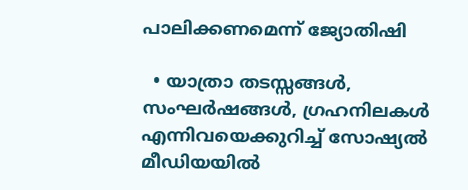പാലിക്കണമെന്ന് ജ്യോതിഷി

  • യാത്രാ തടസ്സങ്ങൾ, സംഘർഷങ്ങൾ, ഗ്രഹനിലകൾ എന്നിവയെക്കുറിച്ച് സോഷ്യൽ മീഡിയയിൽ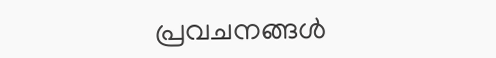പ്രവചനങ്ങൾ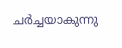ചർച്ചയാകുന്നു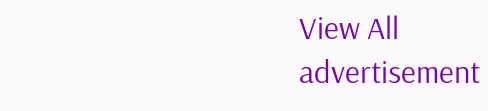View All
advertisement